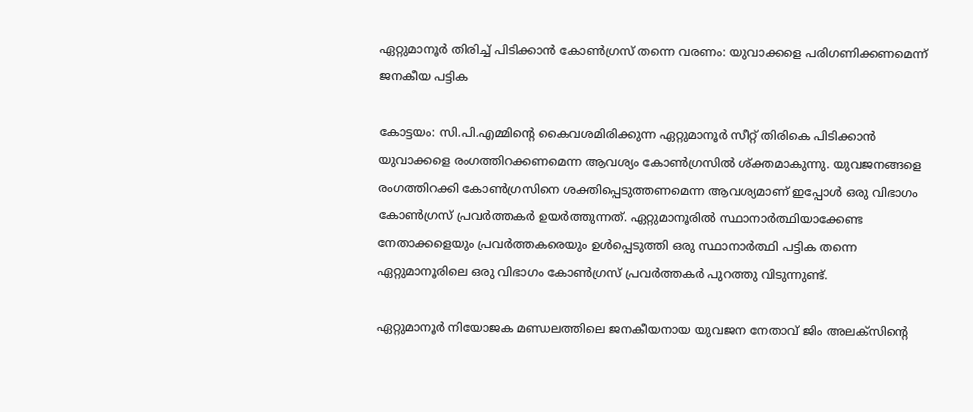ഏറ്റുമാനൂർ തിരിച്ച് പിടിക്കാൻ കോൺഗ്രസ് തന്നെ വരണം: യുവാക്കളെ പരിഗണിക്കണമെന്ന് ജനകീയ പട്ടിക

കോട്ടയം: സി.പി.എമ്മിന്റെ കൈവശമിരിക്കുന്ന ഏറ്റുമാനൂർ സീറ്റ് തിരികെ പിടിക്കാൻ യുവാക്കളെ രംഗത്തിറക്കണമെന്ന ആവശ്യം കോൺഗ്രസിൽ ശ്ക്തമാകുന്നു. യുവജനങ്ങളെ രംഗത്തിറക്കി കോൺഗ്രസിനെ ശക്തിപ്പെടുത്തണമെന്ന ആവശ്യമാണ് ഇപ്പോൾ ഒരു വിഭാഗം കോൺഗ്രസ് പ്രവർത്തകർ ഉയർത്തുന്നത്. ഏറ്റുമാനൂരിൽ സ്ഥാനാർത്ഥിയാക്കേണ്ട നേതാക്കളെയും പ്രവർത്തകരെയും ഉൾപ്പെടുത്തി ഒരു സ്ഥാനാർത്ഥി പട്ടിക തന്നെ ഏറ്റുമാനൂരിലെ ഒരു വിഭാഗം കോൺഗ്രസ് പ്രവർത്തകർ പുറത്തു വിടുന്നുണ്ട്.

ഏറ്റുമാനൂർ നിയോജക മണ്ഡലത്തിലെ ജനകീയനായ യുവജന നേതാവ് ജിം അലക്‌സിന്റെ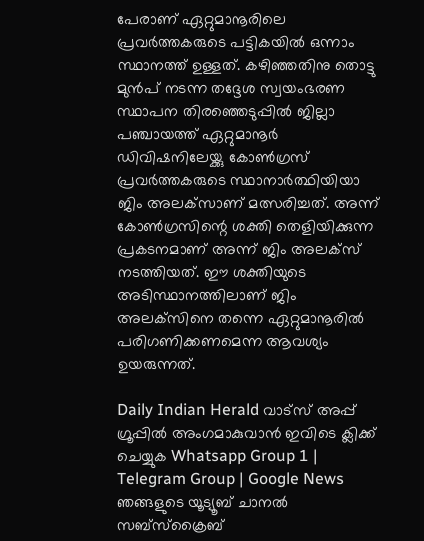പേരാണ് ഏറ്റുമാനൂരിലെ പ്രവർത്തകരുടെ പട്ടികയിൽ ഒന്നാം സ്ഥാനത്ത് ഉള്ളത്. കഴിഞ്ഞതിനു തൊട്ടു മുൻപ് നടന്ന തദ്ദേശ സ്വയംഭരണ സ്ഥാപന തിരഞ്ഞെടുപ്പിൽ ജില്ലാ പഞ്ചായത്ത് ഏറ്റുമാനൂർ ഡിവിഷനിലേയ്ക്കു കോൺഗ്രസ് പ്രവർത്തകരുടെ സ്ഥാനാർത്ഥിയിയാ ജിം അലക്‌സാണ് മത്സരിച്ചത്. അന്ന് കോൺഗ്രസിന്റെ ശക്തി തെളിയിക്കുന്ന പ്രകടനമാണ് അന്ന് ജിം അലക്‌സ് നടത്തിയത്. ഈ ശക്തിയുടെ അടിസ്ഥാനത്തിലാണ് ജിം അലക്‌സിനെ തന്നെ ഏറ്റുമാനൂരിൽ പരിഗണിക്കണമെന്ന ആവശ്യം ഉയരുന്നത്.

Daily Indian Herald വാട്സ് അപ്പ് ഗ്രൂപ്പിൽ അംഗമാകുവാൻ ഇവിടെ ക്ലിക്ക് ചെയ്യുക Whatsapp Group 1 | Telegram Group | Google News ഞങ്ങളുടെ യൂട്യൂബ് ചാനൽ സബ്സ്ക്രൈബ്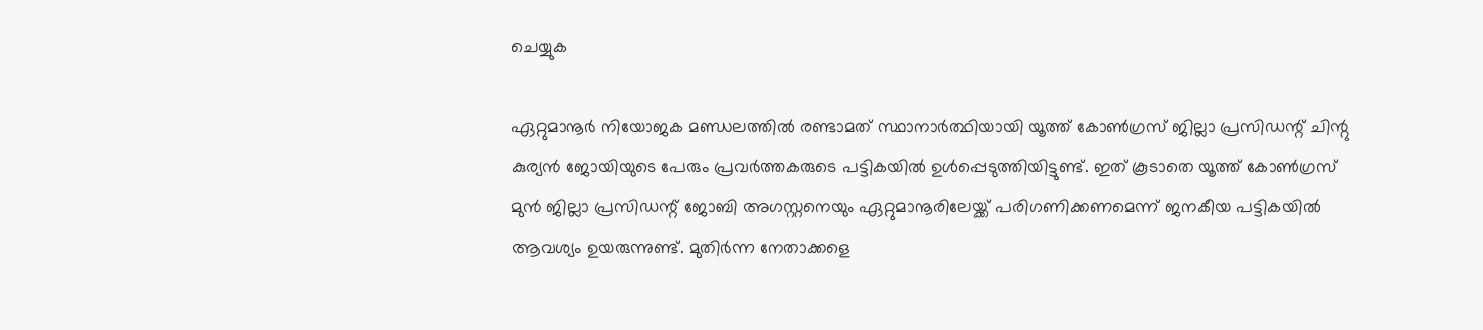ചെയ്യുക

ഏറ്റുമാനൂർ നിയോജക മണ്ഡലത്തിൽ രണ്ടാമത് സ്ഥാനാർത്ഥിയായി യൂത്ത് കോൺഗ്രസ് ജില്ലാ പ്രസിഡന്റ് ചിന്റു കുര്യൻ ജോയിയുടെ പേരും പ്രവർത്തകരുടെ പട്ടികയിൽ ഉൾപ്പെടുത്തിയിട്ടുണ്ട്. ഇത് കൂടാതെ യൂത്ത് കോൺഗ്രസ് മുൻ ജില്ലാ പ്രസിഡന്റ് ജോബി അഗസ്റ്റനെയും ഏറ്റുമാനൂരിലേയ്ക്ക് പരിഗണിക്കണമെന്ന് ജനകീയ പട്ടികയിൽ ആവശ്യം ഉയരുന്നുണ്ട്. മുതിർന്ന നേതാക്കളെ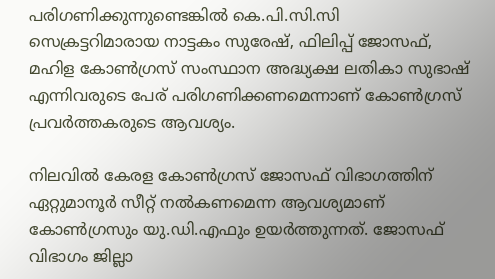പരിഗണിക്കുന്നുണ്ടെങ്കിൽ കെ.പി.സി.സി സെക്രട്ടറിമാരായ നാട്ടകം സുരേഷ്, ഫിലിപ്പ് ജോസഫ്, മഹിള കോൺഗ്രസ് സംസ്ഥാന അദ്ധ്യക്ഷ ലതികാ സുഭാഷ് എന്നിവരുടെ പേര് പരിഗണിക്കണമെന്നാണ് കോൺഗ്രസ് പ്രവർത്തകരുടെ ആവശ്യം.

നിലവിൽ കേരള കോൺഗ്രസ് ജോസഫ് വിഭാഗത്തിന് ഏറ്റുമാനൂർ സീറ്റ് നൽകണമെന്ന ആവശ്യമാണ് കോൺഗ്രസും യു.ഡി.എഫും ഉയർത്തുന്നത്. ജോസഫ് വിഭാഗം ജില്ലാ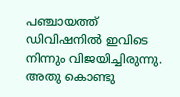പഞ്ചായത്ത് ഡിവിഷനിൽ ഇവിടെ നിന്നും വിജയിച്ചിരുന്നു. അതു കൊണ്ടു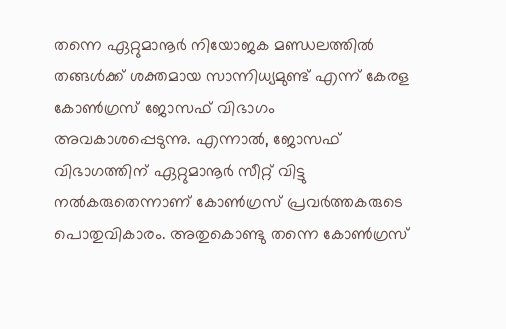തന്നെ ഏറ്റുമാനൂർ നിയോജക മണ്ഡലത്തിൽ തങ്ങൾക്ക് ശക്തമായ സാന്നിധ്യമുണ്ട് എന്ന് കേരള കോൺഗ്രസ് ജോസഫ് വിഭാഗം അവകാശപ്പെടുന്നു. എന്നാൽ, ജോസഫ് വിഭാഗത്തിന് ഏറ്റുമാനൂർ സീറ്റ് വിട്ടു നൽകരുതെന്നാണ് കോൺഗ്രസ് പ്രവർത്തകരുടെ പൊതുവികാരം. അതുകൊണ്ടു തന്നെ കോൺഗ്രസ്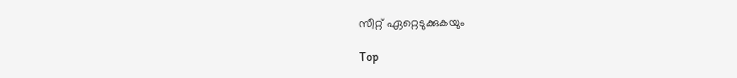സീറ്റ് ഏറ്റെടുക്കുകയും

Top